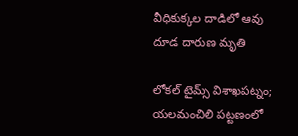వీధికుక్కల దాడిలో ఆవు దూడ దారుణ మృతి

లోకల్ టైమ్స్ విశాఖపట్నం; యలమంచిలి పట్టణంలో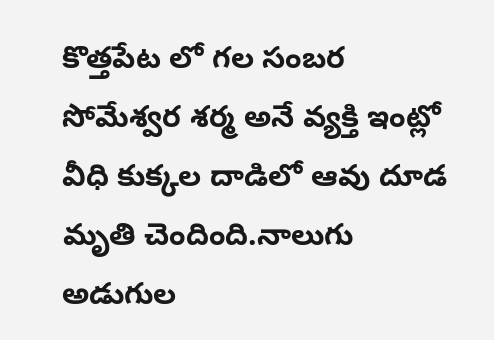కొత్తపేట లో గల సంబర సోమేశ్వర శర్మ అనే వ్యక్తి ఇంట్లో వీధి కుక్కల దాడిలో ఆవు దూడ మృతి చెందింది.నాలుగు అడుగుల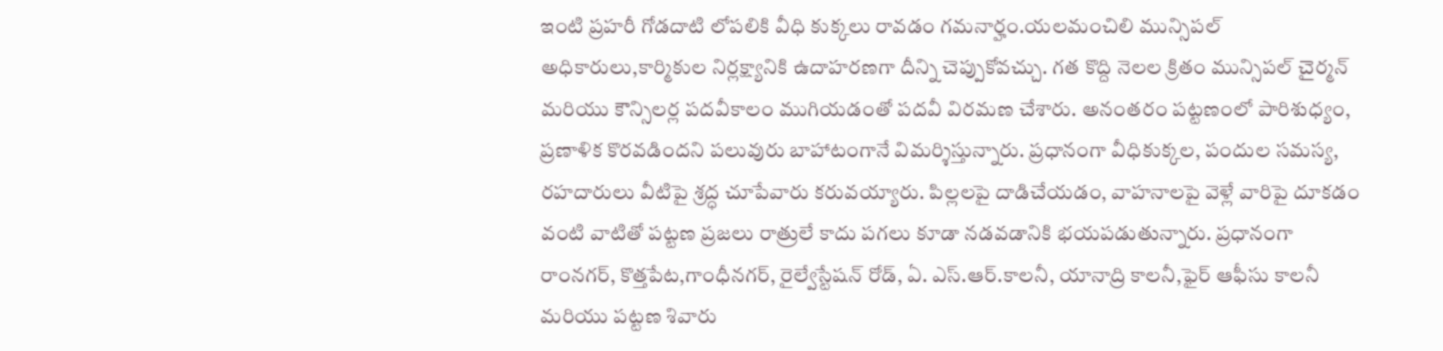ఇంటి ప్రహరీ గోడదాటి లోపలికి వీధి కుక్కలు రావడం గమనార్హం.యలమంచిలి మున్సిపల్ అధికారులు,కార్మికుల నిర్లక్ష్యానికి ఉదాహరణగా దీన్ని చెప్పుకోవచ్చు. గత కొద్ది నెలల క్రితం మున్సిపల్ చైర్మన్ మరియు కౌన్సిలర్ల పదవీకాలం ముగియడంతో పదవీ విరమణ చేశారు. అనంతరం పట్టణంలో పారిశుధ్యం, ప్రణాళిక కొరవడిందని పలువురు బాహాటంగానే విమర్శిస్తున్నారు. ప్రధానంగా వీధికుక్కల, పందుల సమస్య, రహదారులు వీటిపై శ్రద్ధ చూపేవారు కరువయ్యారు. పిల్లలపై దాడిచేయడం, వాహనాలపై వెళ్లే వారిపై దూకడం వంటి వాటితో పట్టణ ప్రజలు రాత్రులే కాదు పగలు కూడా నడవడానికి భయపడుతున్నారు. ప్రధానంగా రాంనగర్, కొత్తపేట,గాంధీనగర్, రైల్వేస్టేషన్ రోడ్, ఏ. ఎస్.ఆర్.కాలనీ, యానాద్రి కాలనీ,ఫైర్ ఆఫీసు కాలనీ మరియు పట్టణ శివారు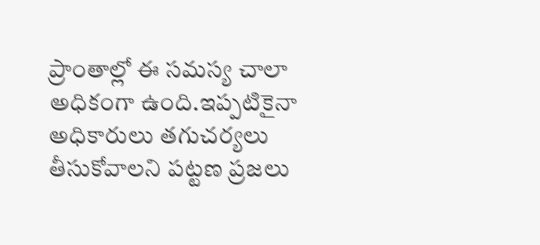ప్రాంతాల్లో ఈ సమస్య చాలా అధికంగా ఉంది.ఇప్పటికైనా అధికారులు తగుచర్యలు తీసుకోవాలని పట్టణ ప్రజలు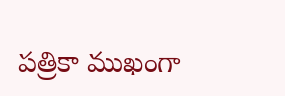పత్రికా ముఖంగా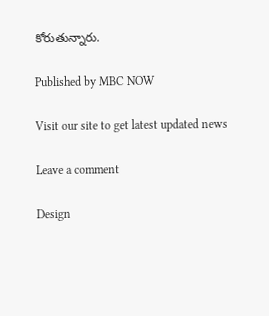కోరుతున్నారు.

Published by MBC NOW

Visit our site to get latest updated news

Leave a comment

Design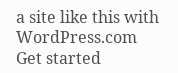a site like this with WordPress.com
Get started